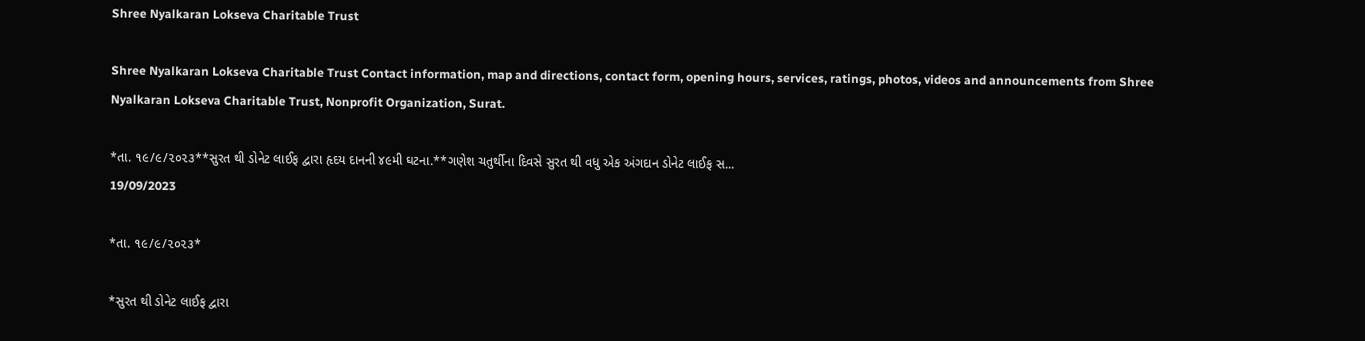Shree Nyalkaran Lokseva Charitable Trust

Shree Nyalkaran Lokseva Charitable Trust Contact information, map and directions, contact form, opening hours, services, ratings, photos, videos and announcements from Shree Nyalkaran Lokseva Charitable Trust, Nonprofit Organization, Surat.

*તા. ૧૯/૯/૨૦૨૩**સુરત થી ડોનેટ લાઈફ દ્વારા હૃદય દાનની ૪૯મી ઘટના.**ગણેશ ચતુર્થીના દિવસે સુરત થી વધુ એક અંગદાન ડોનેટ લાઈફ સ...
19/09/2023

*તા. ૧૯/૯/૨૦૨૩*

*સુરત થી ડોનેટ લાઈફ દ્વારા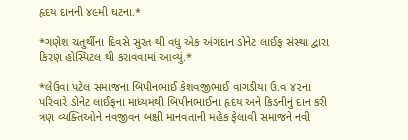હૃદય દાનની ૪૯મી ઘટના.*

*ગણેશ ચતુર્થીના દિવસે સુરત થી વધુ એક અંગદાન ડોનેટ લાઈફ સંસ્થા દ્વારા કિરણ હોસ્પિટલ થી કરાવવામાં આવ્યું.*

*લેઉવા પટેલ સમાજના બિપીનભાઈ કેશવજીભાઈ વાગડીયા ઉ.વ ૪૨ના પરિવારે ડોનેટ લાઈફના માધ્યમથી બિપીનભાઈના હૃદય અને કિડનીનું દાન કરી ત્રણ વ્યક્તિઓને નવજીવન બક્ષી માનવતાની મહેક ફેલાવી સમાજને નવી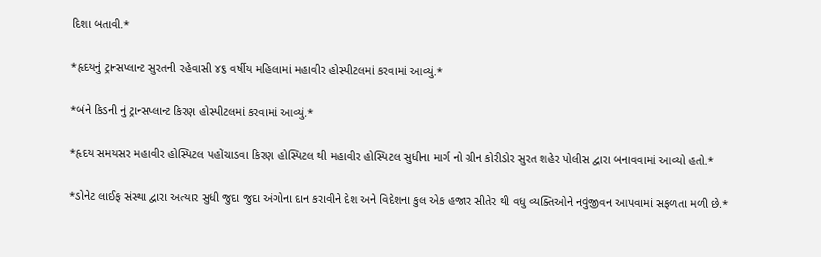દિશા બતાવી.*

*હૃદયનું ટ્રાન્સપ્લાન્ટ સુરતની રહેવાસી ૪૬ વર્ષીય મહિલામાં મહાવીર હોસ્પીટલમાં કરવામાં આવ્યું.*

*બંને કિડની નું ટ્રાન્સપ્લાન્ટ કિરણ હોસ્પીટલમાં કરવામાં આવ્યું.*

*હૃદય સમયસર મહાવીર હોસ્પિટલ પહોંચાડવા કિરણ હોસ્પિટલ થી મહાવીર હોસ્પિટલ સુધીના માર્ગ નો ગ્રીન કોરીડોર સુરત શહેર પોલીસ દ્વારા બનાવવામાં આવ્યો હતો.*

*ડોનેટ લાઈફ સંસ્થા દ્વારા અત્યાર સુધી જુદા જુદા અંગોના દાન કરાવીને દેશ અને વિદેશના કુલ એક હજાર સીતેર થી વધુ વ્યક્તિઓને નવુંજીવન આપવામાં સફળતા મળી છે.*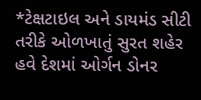*ટેક્ષટાઇલ અને ડાયમંડ સીટી તરીકે ઓળખાતું સુરત શહેર હવે દેશમાં ઓર્ગન ડોનર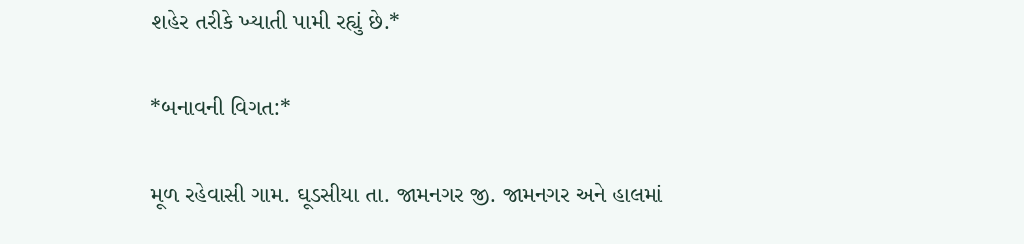શહેર તરીકે ખ્યાતી પામી રહ્યું છે.*

*બનાવની વિગત:*

મૂળ રહેવાસી ગામ. ઘૂડસીયા તા. જામનગર જી. જામનગર અને હાલમાં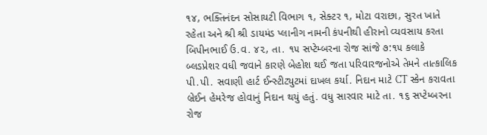૧૪, ભક્તિનંદન સોસાયટી વિભાગ ૧, સેક્ટર ૧, મોટા વરાછા, સુરત ખાતે રહેતા અને શ્રી શ્રી ડાયમંડ પ્લાનીગ નામની કંપનીથી હીરાનો વ્યવસાય કરતા બિપીનભાઈ ઉ.વ. ૪૨, તા. ૧૫ સપ્ટેમ્બરના રોજ સાંજે ૭:૧૫ કલાકે બ્લડપ્રેશર વધી જવાને કારણે બેહોશ થઈ જતા પરિવારજનોએ તેમને તાત્કાલિક પી.પી. સવાણી હાર્ટ ઈન્સ્ટીટ્યુટમાં દાખલ કર્યા. નિદાન માટે CT સ્કેન કરાવતા બ્રેઈન હેમરેજ હોવાનું નિદાન થયું હતું. વધુ સારવાર માટે તા. ૧૬ સપ્ટેમ્બરના રોજ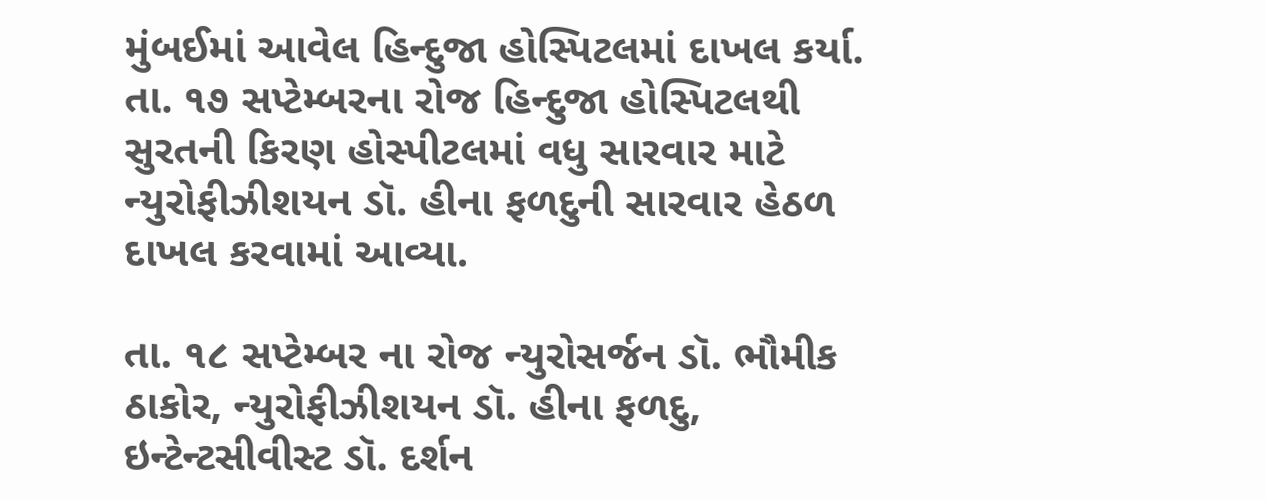મુંબઈમાં આવેલ હિન્દુજા હોસ્પિટલમાં દાખલ કર્યા. તા. ૧૭ સપ્ટેમ્બરના રોજ હિન્દુજા હોસ્પિટલથી સુરતની કિરણ હોસ્પીટલમાં વધુ સારવાર માટે ન્યુરોફીઝીશયન ડૉ. હીના ફળદુની સારવાર હેઠળ દાખલ કરવામાં આવ્યા.

તા. ૧૮ સપ્ટેમ્બર ના રોજ ન્યુરોસર્જન ડૉ. ભૌમીક ઠાકોર, ન્યુરોફીઝીશયન ડૉ. હીના ફળદુ, ઇન્ટેન્ટસીવીસ્ટ ડૉ. દર્શન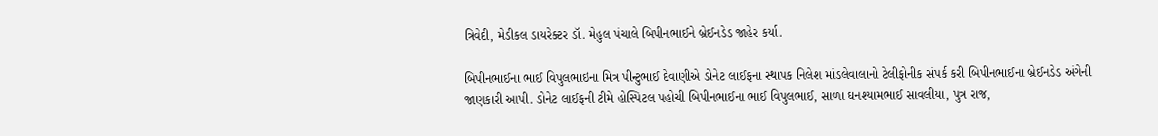ત્રિવેદી, મેડીકલ ડાયરેક્ટર ડૉ. મેહુલ પંચાલે બિપીનભાઈને બ્રેઈનડેડ જાહેર કર્યા.

બિપીનભાઈના ભાઈ વિપુલભાઇના મિત્ર પીન્ટુભાઈ દેવાણીએ ડોનેટ લાઈફના સ્થાપક નિલેશ માંડલેવાલાનો ટેલીફોનીક સંપર્ક કરી બિપીનભાઈના બ્રેઈનડેડ અંગેની જાણકારી આપી. ડોનેટ લાઈફની ટીમે હોસ્પિટલ પહોચી બિપીનભાઈના ભાઈ વિપુલભાઈ, સાળા ઘનશ્યામભાઈ સાવલીયા, પુત્ર રાજ,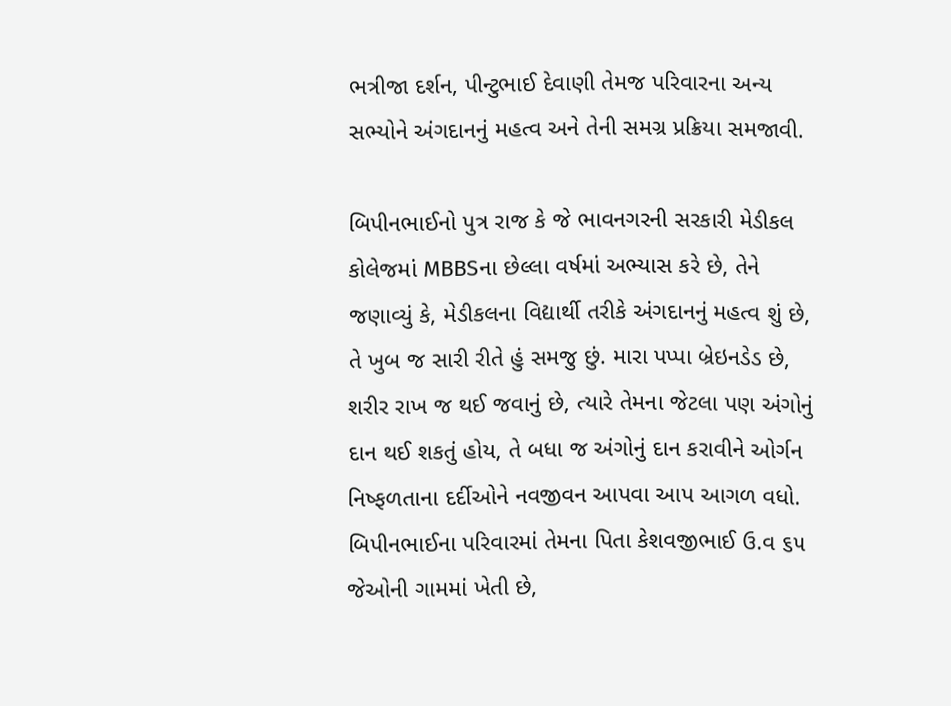ભત્રીજા દર્શન, પીન્ટુભાઈ દેવાણી તેમજ પરિવારના અન્ય સભ્યોને અંગદાનનું મહત્વ અને તેની સમગ્ર પ્રક્રિયા સમજાવી.

બિપીનભાઈનો પુત્ર રાજ કે જે ભાવનગરની સરકારી મેડીકલ કોલેજમાં MBBSના છેલ્લા વર્ષમાં અભ્યાસ કરે છે, તેને જણાવ્યું કે, મેડીકલના વિદ્યાર્થી તરીકે અંગદાનનું મહત્વ શું છે, તે ખુબ જ સારી રીતે હું સમજુ છું. મારા પપ્પા બ્રેઇનડેડ છે, શરીર રાખ જ થઈ જવાનું છે, ત્યારે તેમના જેટલા પણ અંગોનું દાન થઈ શકતું હોય, તે બધા જ અંગોનું દાન કરાવીને ઓર્ગન નિષ્ફળતાના દર્દીઓને નવજીવન આપવા આપ આગળ વધો. બિપીનભાઈના પરિવારમાં તેમના પિતા કેશવજીભાઈ ઉ.વ ૬૫ જેઓની ગામમાં ખેતી છે,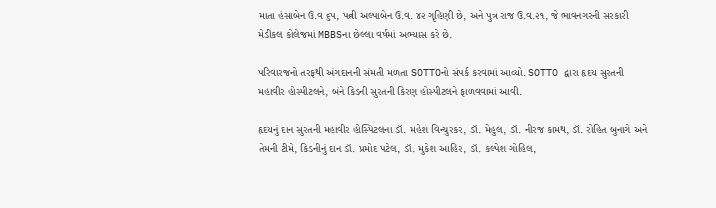માતા હંસાબેન ઉ.વ ૬૫, પત્ની અલ્પાબેન ઉ.વ. ૪૨ ગૃહિણી છે, અને પુત્ર રાજ ઉ.વ.૨૧, જે ભાવનગરની સરકારી મેડીકલ કોલેજમાં MBBSના છેલ્લા વર્ષમાં અભ્યાસ કરે છે.

પરિવારજનો તરફથી અંગદાનની સંમતી મળતા SOTTOનો સંપર્ક કરવામાં આવ્યો. SOTTO દ્વારા હૃદય સુરતની મહાવીર હોસ્પીટલને, બંને કિડની સુરતની કિરણ હોસ્પીટલને ફાળવવામાં આવી.

હૃદયનું દાન સુરતની મહાવીર હોસ્પિટલના ડૉ. મહેશ વિન્ચુરકર, ડૉ. મેહુલ, ડૉ. નીરજ કામથ, ડૉ. રોહિત બુનાગે અને તેમની ટીમે, કિડનીનું દાન ડૉ. પ્રમોદ પટેલ, ડૉ. મુકેશ આહિર, ડૉ. કલ્પેશ ગોહિલ,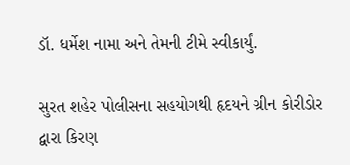ડૉ. ધર્મેશ નામા અને તેમની ટીમે સ્વીકાર્યું.

સુરત શહેર પોલીસના સહયોગથી હૃદયને ગ્રીન કોરીડોર દ્વારા કિરણ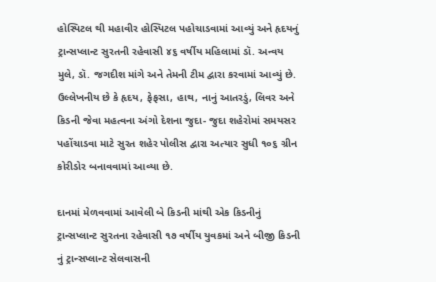હોસ્પિટલ થી મહાવીર હોસ્પિટલ પહોચાડવામાં આવ્યું અને હૃદયનું ટ્રાન્સપ્લાન્ટ સુરતની રહેવાસી ૪૬ વર્ષીય મહિલામાં ડૉ. અન્વય મુલે, ડૉ. જગદીશ માંગે અને તેમની ટીમ દ્વારા કરવામાં આવ્યું છે. ઉલ્લેખનીય છે કે હૃદય, ફેફસા, હાથ, નાનું આતરડું, લિવર અને કિડની જેવા મહત્વના અંગો દેશના જુદા- જુદા શહેરોમાં સમયસર પહોંચાડવા માટે સુરત શહેર પોલીસ દ્વારા અત્યાર સુધી ૧૦૬ ગ્રીન કોરીડોર બનાવવામાં આવ્યા છે.

દાનમાં મેળવવામાં આવેલી બે કિડની માંથી એક કિડનીનું ટ્રાન્સપ્લાન્ટ સુરતના રહેવાસી ૧૭ વર્ષીય યુવકમાં અને બીજી કિડની નું ટ્રાન્સપ્લાન્ટ સેલવાસની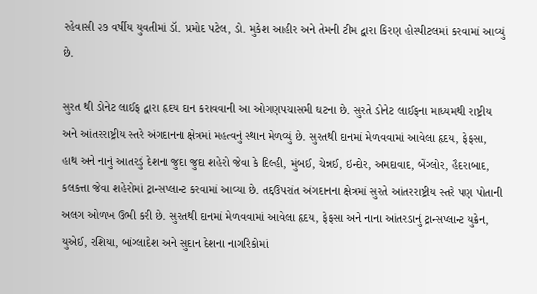રહેવાસી ૨૭ વર્ષીય યુવતીમાં ડૉ. પ્રમોદ પટેલ, ડો. મુકેશ આહીર અને તેમની ટીમ દ્વારા કિરણ હોસ્પીટલમાં કરવામાં આવ્યું છે.

સુરત થી ડોનેટ લાઈફ દ્વારા હૃદય દાન કરાવવાની આ ઓગણપચાસમી ઘટના છે. સુરતે ડોનેટ લાઈફના માધ્યમથી રાષ્ટ્રીય અને આંતરરાષ્ટ્રીય સ્તરે અંગદાનના ક્ષેત્રમાં મહત્વનું સ્થાન મેળવ્યું છે. સુરતથી દાનમાં મેળવવામાં આવેલા હૃદય, ફેફસા, હાથ અને નાનું આતરડું દેશના જુદા જુદા શહેરો જેવા કે દિલ્હી, મુંબઈ, ચેન્નઈ, ઇન્દોર, અમદાવાદ, બેંગ્લોર, હૈદરાબાદ, કલકત્તા જેવા શહેરોમાં ટ્રાન્સપ્લાન્ટ કરવામાં આવ્યા છે. તદ્દઉપરાંત અંગદાનના ક્ષેત્રમાં સુરતે આંતરરાષ્ટ્રીય સ્તરે પણ પોતાની અલગ ઓળખ ઉભી કરી છે. સુરતથી દાનમાં મેળવવામાં આવેલા હૃદય, ફેફસા અને નાના આંતરડાનું ટ્રાન્સપ્લાન્ટ યુક્રેન, યુએઈ, રશિયા, બાંગ્લાદેશ અને સુદાન દેશના નાગરિકોમાં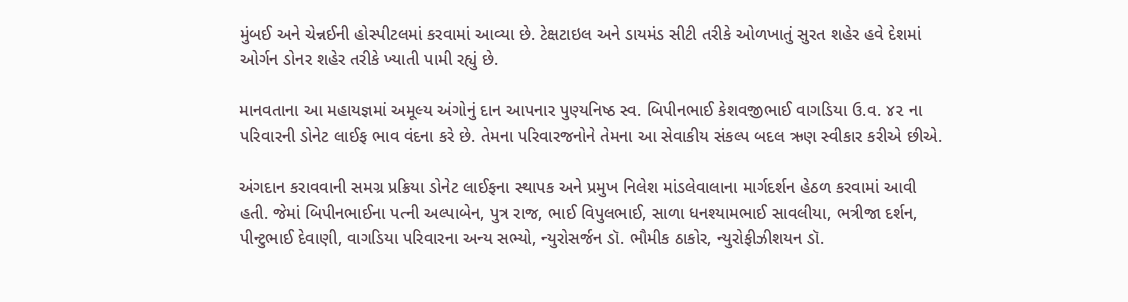મુંબઈ અને ચેન્નઈની હોસ્પીટલમાં કરવામાં આવ્યા છે. ટેક્ષટાઇલ અને ડાયમંડ સીટી તરીકે ઓળખાતું સુરત શહેર હવે દેશમાં ઓર્ગન ડોનર શહેર તરીકે ખ્યાતી પામી રહ્યું છે.

માનવતાના આ મહાયજ્ઞમાં અમૂલ્ય અંગોનું દાન આપનાર પુણ્યનિષ્ઠ સ્વ. બિપીનભાઈ કેશવજીભાઈ વાગડિયા ઉ.વ. ૪૨ ના પરિવારની ડોનેટ લાઈફ ભાવ વંદના કરે છે. તેમના પરિવારજનોને તેમના આ સેવાકીય સંકલ્પ બદલ ઋણ સ્વીકાર કરીએ છીએ.

અંગદાન કરાવવાની સમગ્ર પ્રક્રિયા ડોનેટ લાઈફના સ્થાપક અને પ્રમુખ નિલેશ માંડલેવાલાના માર્ગદર્શન હેઠળ કરવામાં આવી હતી. જેમાં બિપીનભાઈના પત્ની અલ્પાબેન, પુત્ર રાજ, ભાઈ વિપુલભાઈ, સાળા ધનશ્યામભાઈ સાવલીયા, ભત્રીજા દર્શન, પીન્ટુભાઈ દેવાણી, વાગડિયા પરિવારના અન્ય સભ્યો, ન્યુરોસર્જન ડૉ. ભૌમીક ઠાકોર, ન્યુરોફીઝીશયન ડૉ.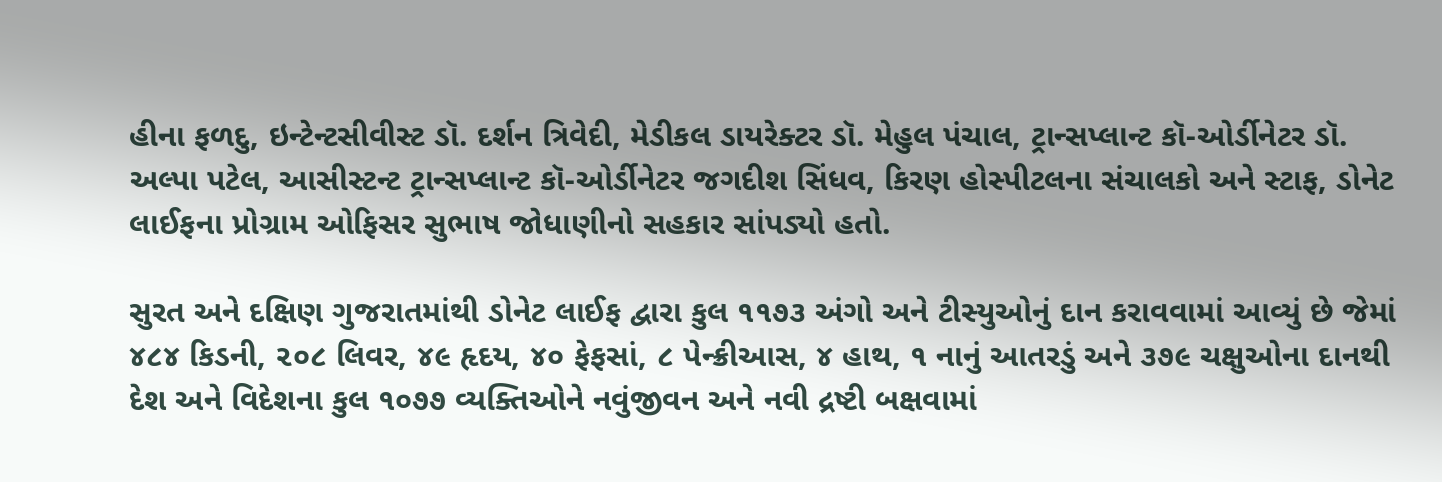હીના ફળદુ, ઇન્ટેન્ટસીવીસ્ટ ડૉ. દર્શન ત્રિવેદી, મેડીકલ ડાયરેક્ટર ડૉ. મેહુલ પંચાલ, ટ્રાન્સપ્લાન્ટ કૉ-ઓર્ડીનેટર ડૉ. અલ્પા પટેલ, આસીસ્ટન્ટ ટ્રાન્સપ્લાન્ટ કૉ-ઓર્ડીનેટર જગદીશ સિંધવ, કિરણ હોસ્પીટલના સંચાલકો અને સ્ટાફ, ડોનેટ લાઈફના પ્રોગ્રામ ઓફિસર સુભાષ જોધાણીનો સહકાર સાંપડ્યો હતો.

સુરત અને દક્ષિણ ગુજરાતમાંથી ડોનેટ લાઈફ દ્વારા કુલ ૧૧૭૩ અંગો અને ટીસ્યુઓનું દાન કરાવવામાં આવ્યું છે જેમાં ૪૮૪ કિડની, ૨૦૮ લિવર, ૪૯ હૃદય, ૪૦ ફેફસાં, ૮ પેન્ક્રીઆસ, ૪ હાથ, ૧ નાનું આતરડું અને ૩૭૯ ચક્ષુઓના દાનથી દેશ અને વિદેશના કુલ ૧૦૭૭ વ્યક્તિઓને નવુંજીવન અને નવી દ્રષ્ટી બક્ષવામાં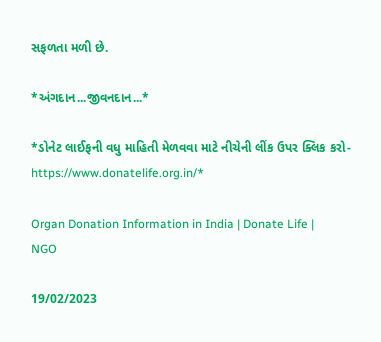સફળતા મળી છે.

*અંગદાન...જીવનદાન...*

*ડોનેટ લાઈફની વધુ માહિતી મેળવવા માટે નીચેની લીંક ઉપર ક્લિક કરો- https://www.donatelife.org.in/*

Organ Donation Information in India | Donate Life | NGO

19/02/2023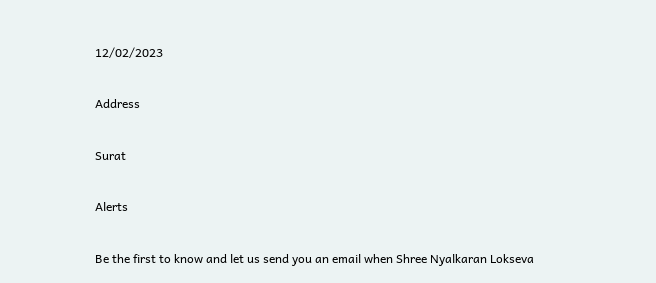12/02/2023

Address

Surat

Alerts

Be the first to know and let us send you an email when Shree Nyalkaran Lokseva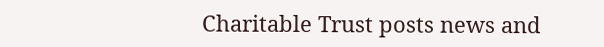Charitable Trust posts news and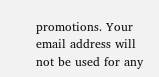promotions. Your email address will not be used for any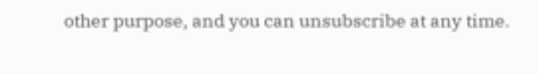other purpose, and you can unsubscribe at any time.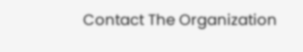Contact The Organization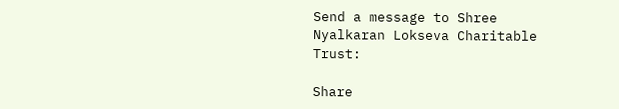Send a message to Shree Nyalkaran Lokseva Charitable Trust:

Share